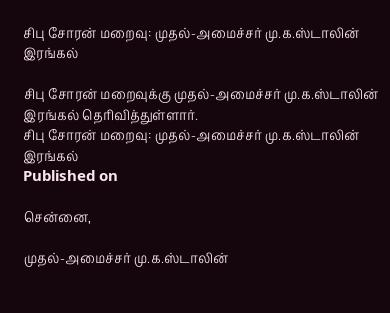சிபு சோரன் மறைவு: முதல்-அமைச்சர் மு.க.ஸ்டாலின் இரங்கல்

சிபு சோரன் மறைவுக்கு முதல்-அமைச்சர் மு.க.ஸ்டாலின் இரங்கல் தெரிவித்துள்ளார்.
சிபு சோரன் மறைவு: முதல்-அமைச்சர் மு.க.ஸ்டாலின் இரங்கல்
Published on

சென்னை,

முதல்-அமைச்சர் மு.க.ஸ்டாலின்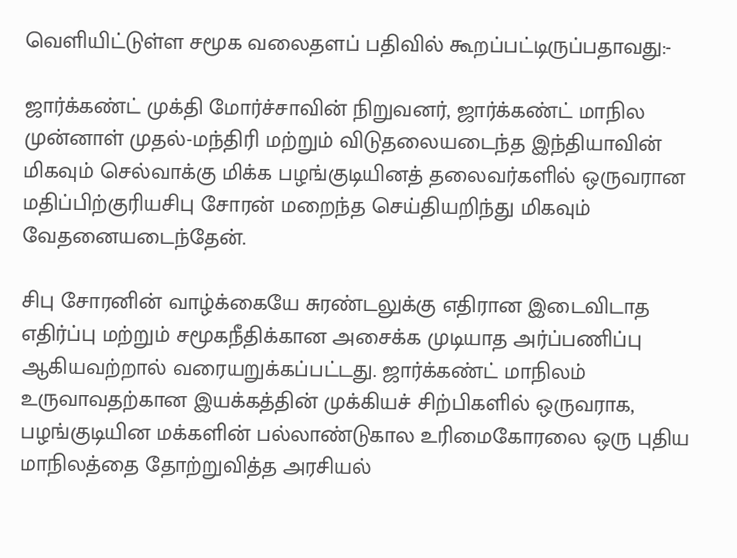வெளியிட்டுள்ள சமூக வலைதளப் பதிவில் கூறப்பட்டிருப்பதாவது:-

ஜார்க்கண்ட் முக்தி மோர்ச்சாவின் நிறுவனர், ஜார்க்கண்ட் மாநில முன்னாள் முதல்-மந்திரி மற்றும் விடுதலையடைந்த இந்தியாவின் மிகவும் செல்வாக்கு மிக்க பழங்குடியினத் தலைவர்களில் ஒருவரான மதிப்பிற்குரியசிபு சோரன் மறைந்த செய்தியறிந்து மிகவும் வேதனையடைந்தேன்.

சிபு சோரனின் வாழ்க்கையே சுரண்டலுக்கு எதிரான இடைவிடாத எதிர்ப்பு மற்றும் சமூகநீதிக்கான அசைக்க முடியாத அர்ப்பணிப்பு ஆகியவற்றால் வரையறுக்கப்பட்டது. ஜார்க்கண்ட் மாநிலம் உருவாவதற்கான இயக்கத்தின் முக்கியச் சிற்பிகளில் ஒருவராக, பழங்குடியின மக்களின் பல்லாண்டுகால உரிமைகோரலை ஒரு புதிய மாநிலத்தை தோற்றுவித்த அரசியல்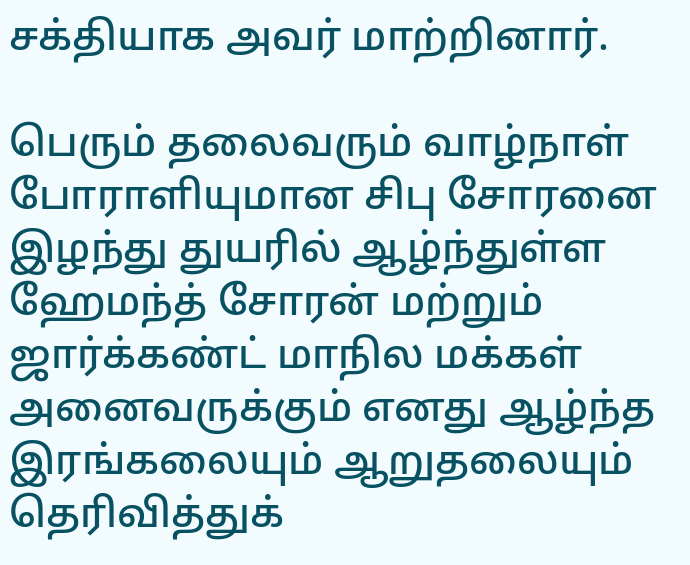சக்தியாக அவர் மாற்றினார்.

பெரும் தலைவரும் வாழ்நாள் போராளியுமான சிபு சோரனை இழந்து துயரில் ஆழ்ந்துள்ள ஹேமந்த் சோரன் மற்றும் ஜார்க்கண்ட் மாநில மக்கள் அனைவருக்கும் எனது ஆழ்ந்த இரங்கலையும் ஆறுதலையும் தெரிவித்துக்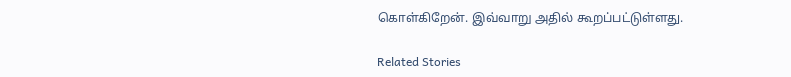கொள்கிறேன். இவ்வாறு அதில் கூறப்பட்டுள்ளது.

Related Stories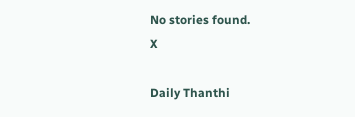No stories found.
X

Daily Thanthi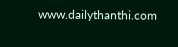www.dailythanthi.com